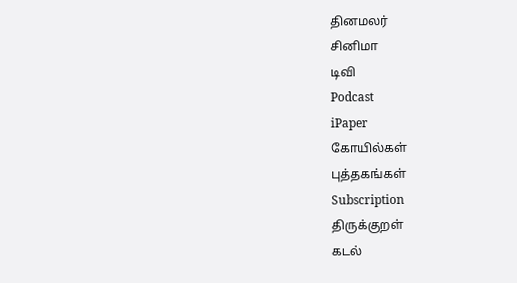தினமலர்
சினிமா
டிவி
Podcast
iPaper
கோயில்கள்
புத்தகங்கள்
Subscription
திருக்குறள்
கடல்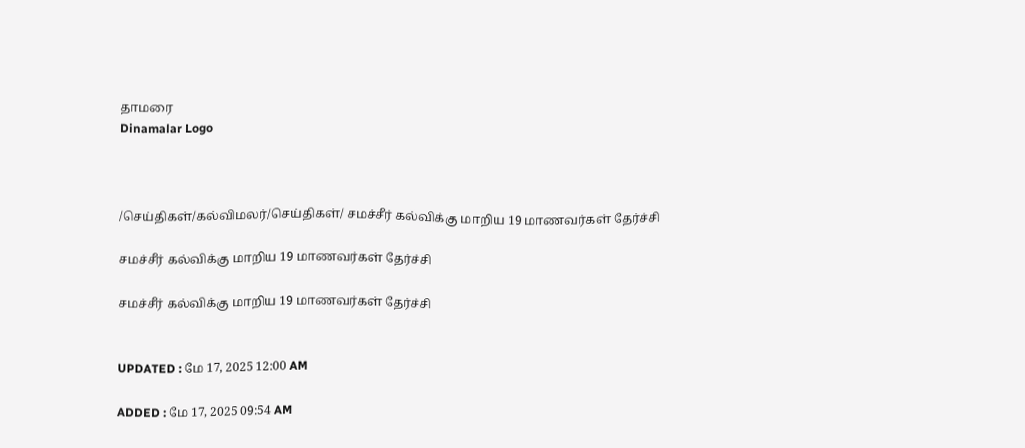தாமரை
Dinamalar Logo



/செய்திகள்/கல்விமலர்/செய்திகள்/ சமச்சீர் கல்விக்கு மாறிய 19 மாணவர்கள் தேர்ச்சி

சமச்சீர் கல்விக்கு மாறிய 19 மாணவர்கள் தேர்ச்சி

சமச்சீர் கல்விக்கு மாறிய 19 மாணவர்கள் தேர்ச்சி


UPDATED : மே 17, 2025 12:00 AM

ADDED : மே 17, 2025 09:54 AM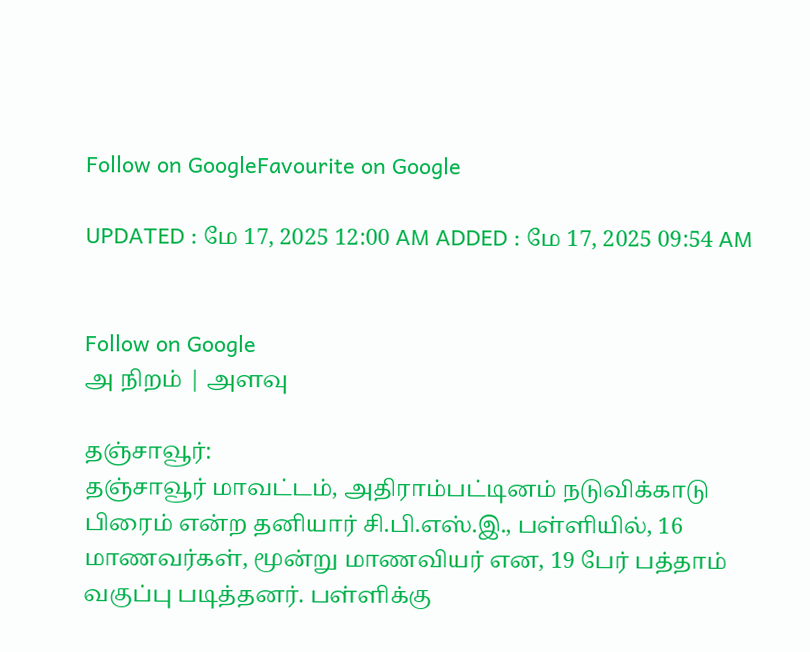Follow on GoogleFavourite on Google

UPDATED : மே 17, 2025 12:00 AM ADDED : மே 17, 2025 09:54 AM


Follow on Google
அ நிறம் | அளவு

தஞ்சாவூர்:
தஞ்சாவூர் மாவட்டம், அதிராம்பட்டினம் நடுவிக்காடு பிரைம் என்ற தனியார் சி.பி.எஸ்.இ., பள்ளியில், 16 மாணவர்கள், மூன்று மாணவியர் என, 19 பேர் பத்தாம் வகுப்பு படித்தனர். பள்ளிக்கு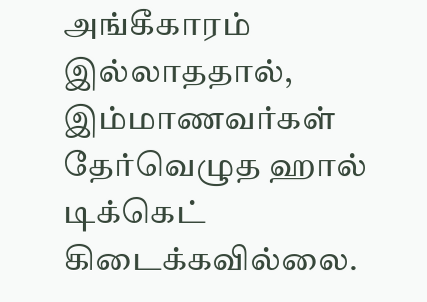அங்கீகாரம் இல்லாததால், இம்மாணவர்கள் தேர்வெழுத ஹால் டிக்கெட் கிடைக்கவில்லை.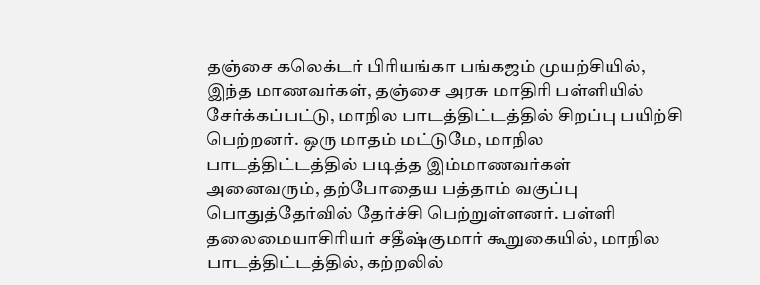தஞ்சை கலெக்டர் பிரியங்கா பங்கஜம் முயற்சியில், இந்த மாணவர்கள், தஞ்சை அரசு மாதிரி பள்ளியில் சேர்க்கப்பட்டு, மாநில பாடத்திட்டத்தில் சிறப்பு பயிற்சி பெற்றனர். ஒரு மாதம் மட்டுமே, மாநில பாடத்திட்டத்தில் படித்த இம்மாணவர்கள் அனைவரும், தற்போதைய பத்தாம் வகுப்பு பொதுத்தேர்வில் தேர்ச்சி பெற்றுள்ளனர். பள்ளி தலைமையாசிரியர் சதீஷ்குமார் கூறுகையில், மாநில பாடத்திட்டத்தில், கற்றலில்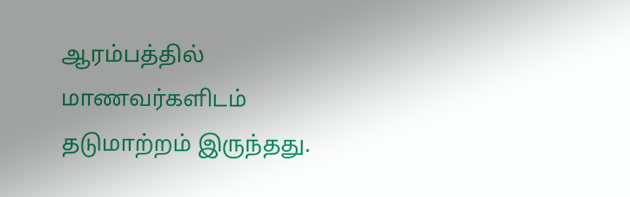ஆரம்பத்தில் மாணவர்களிடம் தடுமாற்றம் இருந்தது.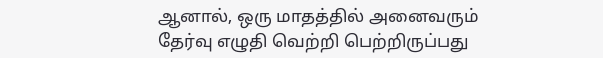ஆனால், ஒரு மாதத்தில் அனைவரும் தேர்வு எழுதி வெற்றி பெற்றிருப்பது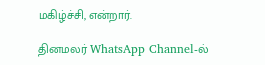மகிழ்ச்சி, என்றார்.

தினமலர் WhatsApp Channel-ல்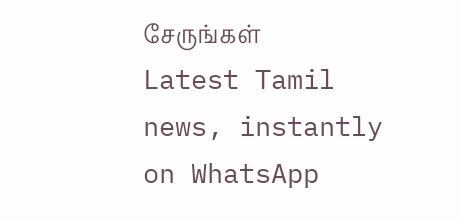சேருங்கள்
Latest Tamil news, instantly on WhatsApp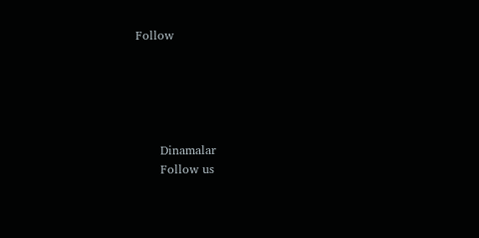Follow





      Dinamalar
      Follow us